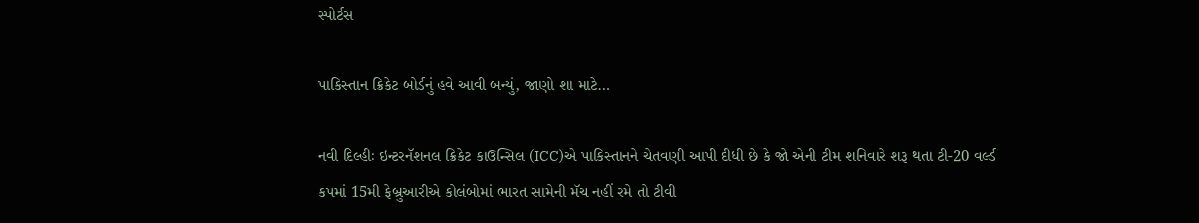સ્પોર્ટસ

પાકિસ્તાન ક્રિકેટ બોર્ડનું હવે આવી બન્યું, જાણો શા માટે…

નવી દિલ્હીઃ ઇન્ટરનૅશનલ ક્રિકેટ કાઉન્સિલ (ICC)એ પાકિસ્તાનને ચેતવણી આપી દીધી છે કે જો એની ટીમ શનિવારે શરૂ થતા ટી-20 વર્લ્ડ કપમાં 15મી ફેબ્રુઆરીએ કોલંબોમાં ભારત સામેની મૅચ નહીં રમે તો ટીવી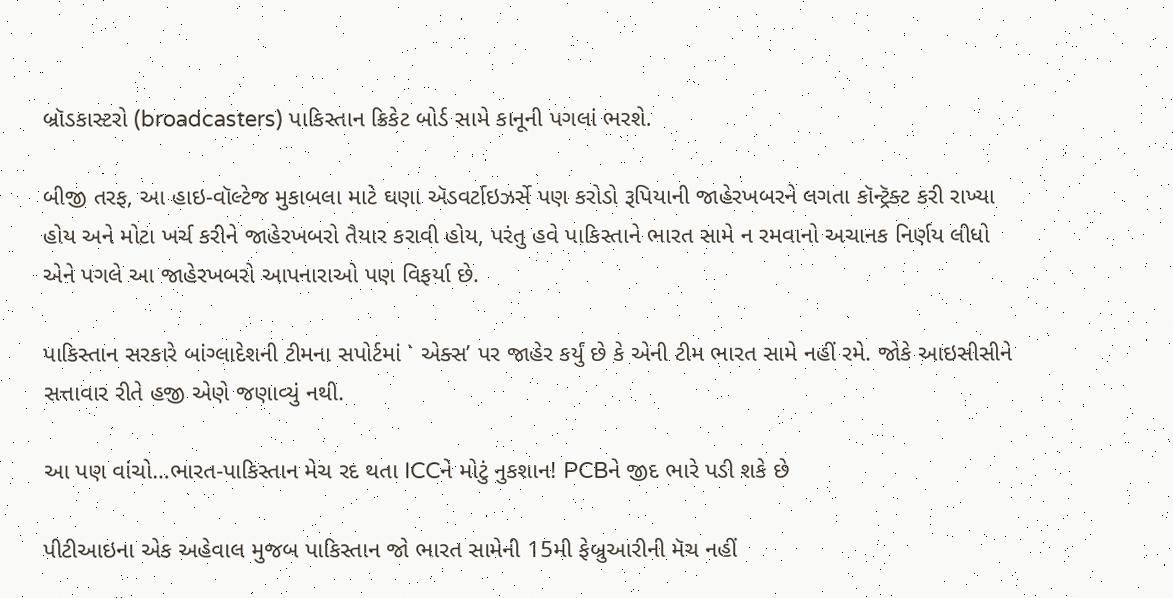બ્રૉડકાસ્ટરો (broadcasters) પાકિસ્તાન ક્રિકેટ બોર્ડ સામે કાનૂની પગલાં ભરશે.

બીજી તરફ, આ હાઇ-વૉલ્ટેજ મુકાબલા માટે ઘણા ઍડવર્ટાઇઝર્સે પણ કરોડો રૂપિયાની જાહેરખબરને લગતા કૉન્ટ્રૅક્ટ કરી રાખ્યા હોય અને મોટા ખર્ચ કરીને જાહેરખબરો તૈયાર કરાવી હોય, પરંતુ હવે પાકિસ્તાને ભારત સામે ન રમવાનો અચાનક નિર્ણય લીધો એને પગલે આ જાહેરખબરો આપનારાઓ પણ વિફર્યા છે.

પાકિસ્તાન સરકારે બાંગ્લાદેશની ટીમના સપોર્ટમાં ` એક્સ’ પર જાહેર કર્યું છે કે એની ટીમ ભારત સામે નહીં રમે. જોકે આઇસીસીને સત્તાવાર રીતે હજી એણે જણાવ્યું નથી.

આ પણ વાંચો…ભારત-પાકિસ્તાન મેચ રદ થતા ICCને મોટું નુકશાન! PCBને જીદ ભારે પડી શકે છે

પીટીઆઇના એક અહેવાલ મુજબ પાકિસ્તાન જો ભારત સામેની 15મી ફેબ્રુઆરીની મૅચ નહીં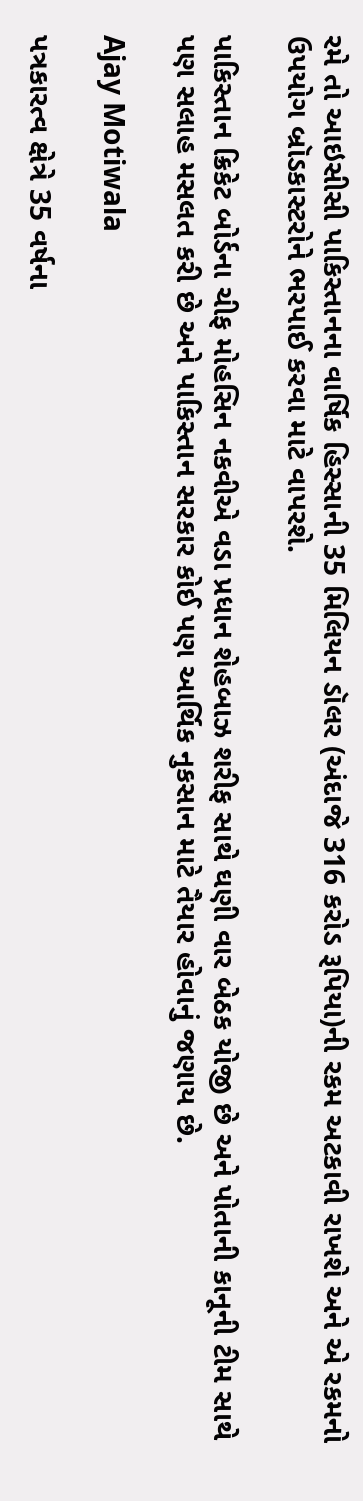રમે તો આઇસીસી પાકિસ્તાનના વાર્ષિક હિસ્સાની 35 મિલિયન ડૉલર (અંદાજે 316 કરોડ રૂપિયા)ની રકમ અટકાવી રાખશે અને એ રકમનો ઉપયોગ બ્રૉડકાસ્ટરોને ભરપાઈ કરવા માટે વાપરશે.

પાકિસ્તાન ક્રિકેટ બોર્ડના ચીફ મોહસિન નકવીએ વડા પ્રધાન શેહબાઝ શરીફ સાથે ઘણી વાર બેઠક યોજી છે અને પોતાની કાનૂની ટીમ સાથે પણ સલાહ મસલત કરી છે અને પાકિસ્તાન સરકાર કોઈ પણ આર્થિક નુકસાન માટે તૈયાર હોવાનું જણાય છે.

Ajay Motiwala

પત્રકારત્વ ક્ષેત્રે 35 વર્ષના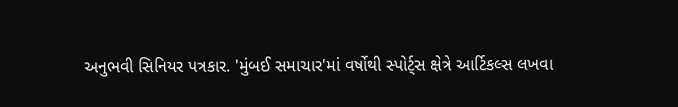અનુભવી સિનિયર પત્રકાર. 'મુંબઈ સમાચાર'માં વર્ષોથી સ્પોર્ટ્સ ક્ષેત્રે આર્ટિકલ્સ લખવા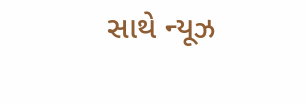સાથે ન્યૂઝ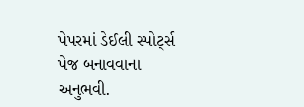પેપરમાં ડેઈલી સ્પોર્ટ્સ પેજ બનાવવાના અનુભવી.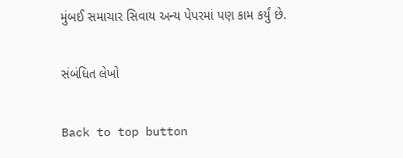મુંબઈ સમાચાર સિવાય અન્ય પેપરમાં પણ કામ કર્યું છે.

સંબંધિત લેખો

Back to top button